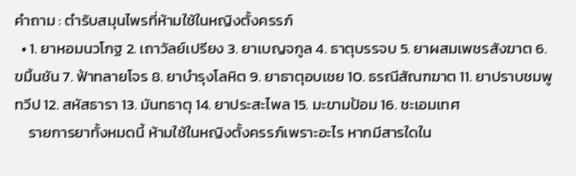คำถาม : ตำรับสมุนไพรที่ห้ามใช้ในหญิงตั้งครรภ์
  • 1. ยาหอมนวโกฐ 2. เถาวัลย์เปรียง 3. ยาเบญจกูล 4. ธาตุบรรจบ 5. ยาผสมเพชรสังฆาต 6. ขมิ้นชัน 7. ฟ้าทลายโจร 8. ยาบำรุงโลหิต 9. ยาธาตุอบเชย 10. ธรณีสัณฑฆาต 11. ยาปราบชมพูทวีป 12. สหัสธารา 13. มันทธาตุ 14. ยาประสะไพล 15. มะขามป้อม 16. ชะเอมเทศ
    รายการยาทั้งหมดนี้ ห้ามใช้ในหญิงตั้งครรภ์เพราะอะไร หากมีสารใดใน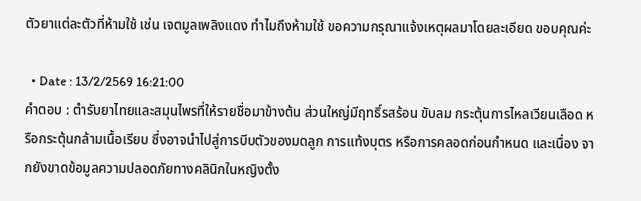ตัวยาแต่ละตัวที่ห้ามใช้ เช่น เจตมูลเพลิงแดง ทำไมถึงห้ามใช้ ขอความกรุณาแจ้งเหตุผลมาโดยละเอียด ขอบคุณค่ะ

  • Date : 13/2/2569 16:21:00
คำตอบ : ตำรับยาไทยและสมุนไพรที่ให้รายชื่อมาข้างต้น ส่วนใหญ่มีฤทธิ์รสร้อน ขับลม กระตุ้นการไหลเวียนเลือด หรือกระตุ้นกล้ามเนื้อเรียบ ซึ่งอาจนำไปสู่การบีบตัวของมดลูก การแท้งบุตร หรือการคลอดก่อนกำหนด และเนื่อง จากยังขาดข้อมูลความปลอดภัยทางคลินิกในหญิงตั้ง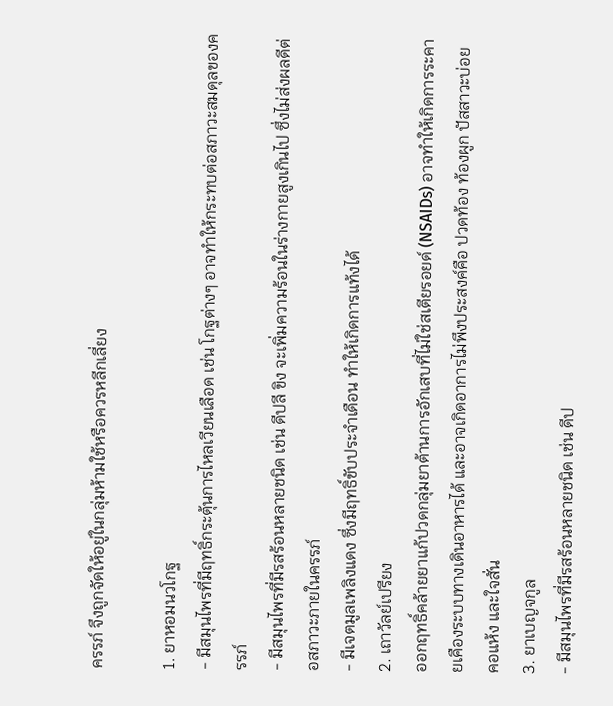ครรภ์ จึงถูกจัดให้อยู่ในกลุ่มห้ามใช้หรือควรหลีกเลี่ยง

1. ยาหอมนวโกฐ
- มีสมุนไพรที่มีฤทธิ์กระตุ้นการไหลเวียนเลือด เช่น โกฐต่างๆ อาจทำให้กระทบต่อสภาวะสมดุลของครรภ์
- มีสมุนไพรที่มีรสร้อนหลายชนิด เช่น ดีปลี ขิง จะเพิ่มความร้อนในร่างกายสูงเกินไป ซึ่งไม่ส่งผลดีต่อสภาวะภายในครรภ์
- มีเจตมูลเพลิงแดง ซึ่งมีฤทธิ์ขับประจำเดือน ทำให้เกิดการแท้งได้
2. เถาวัลย์เปรียง
ออกฤทธิ์คล้ายยาแก้ปวดกลุ่มยาต้านการอักเสบที่ไม่ใช่สเตียรอยด์ (NSAIDs) อาจทำให้เกิดการระคายเคืองระบบทางเดินอาหารได้ และอาจเกิดอาการไม่พึงประสงค์คือ ปวดท้อง ท้องผูก ปัสสาวะบ่อย คอแห้ง และใจสั่น
3. ยาเบญจกูล
- มีสมุนไพรที่มีรสร้อนหลายชนิด เช่น ดีป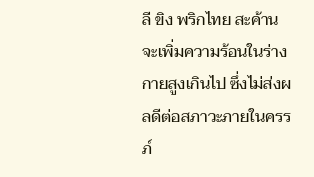ลี ขิง พริกไทย สะค้าน จะเพิ่มความร้อนในร่างกายสูงเกินไป ซึ่งไม่ส่งผลดีต่อสภาวะภายในครรภ์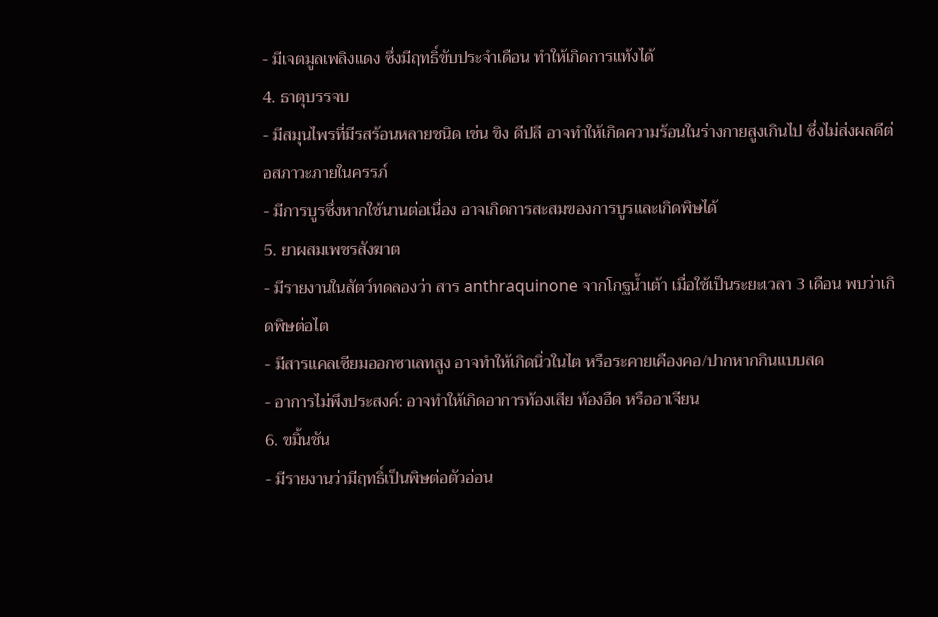- มีเจตมูลเพลิงแดง ซึ่งมีฤทธิ์ขับประจำเดือน ทำให้เกิดการแท้งได้
4. ธาตุบรรจบ
- มีสมุนไพรที่มีรสร้อนหลายชนิด เช่น ขิง ดีปลี อาจทำให้เกิดความร้อนในร่างกายสูงเกินไป ซึ่งไม่ส่งผลดีต่อสภาวะภายในครรภ์
- มีการบูรซึ่งหากใช้นานต่อเนื่อง อาจเกิดการสะสมของการบูรและเกิดพิษได้
5. ยาผสมเพชรสังฆาต
- มีรายงานในสัตว์ทดลองว่า สาร anthraquinone จากโกฐน้ำเต้า เมื่อใช้เป็นระยะเวลา 3 เดือน พบว่าเกิดพิษต่อไต
- มีสารแคลเซียมออกซาเลทสูง อาจทำให้เกิดนิ่วในไต หรือระคายเคืองคอ/ปากหากกินแบบสด
- อาการไม่พึงประสงค์: อาจทำให้เกิดอาการท้องเสีย ท้องอืด หรืออาเจียน
6. ขมิ้นชัน
- มีรายงานว่ามีฤทธิ์เป็นพิษต่อตัวอ่อน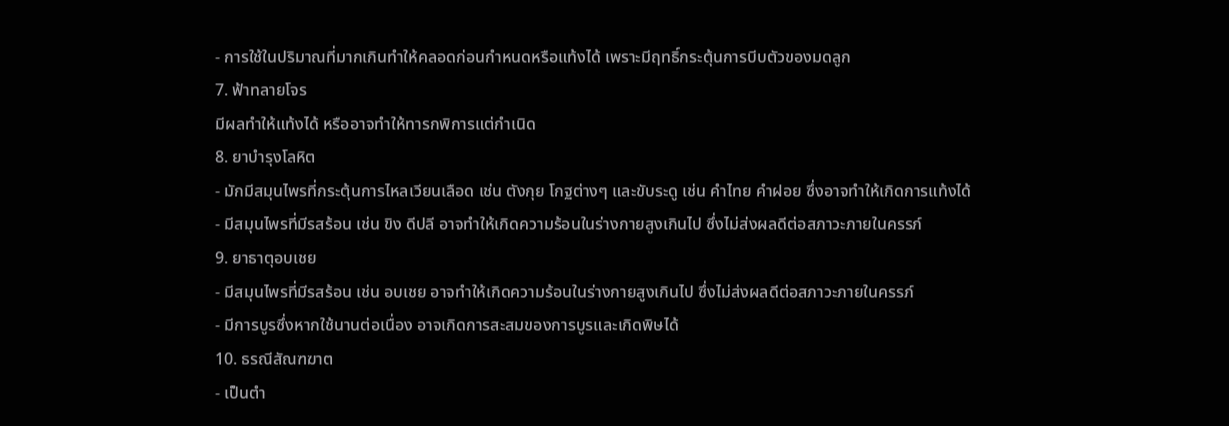- การใช้ในปริมาณที่มากเกินทำให้คลอดก่อนกำหนดหรือแท้งได้ เพราะมีฤทธิ์กระตุ้นการบีบตัวของมดลูก
7. ฟ้าทลายโจร
มีผลทำให้แท้งได้ หรืออาจทำให้ทารกพิการแต่กำเนิด
8. ยาบำรุงโลหิต
- มักมีสมุนไพรที่กระตุ้นการไหลเวียนเลือด เช่น ตังกุย โกฐต่างๆ และขับระดู เช่น คำไทย คำฝอย ซึ่งอาจทำให้เกิดการแท้งได้
- มีสมุนไพรที่มีรสร้อน เช่น ขิง ดีปลี อาจทำให้เกิดความร้อนในร่างกายสูงเกินไป ซึ่งไม่ส่งผลดีต่อสภาวะภายในครรภ์
9. ยาธาตุอบเชย
- มีสมุนไพรที่มีรสร้อน เช่น อบเชย อาจทำให้เกิดความร้อนในร่างกายสูงเกินไป ซึ่งไม่ส่งผลดีต่อสภาวะภายในครรภ์
- มีการบูรซึ่งหากใช้นานต่อเนื่อง อาจเกิดการสะสมของการบูรและเกิดพิษได้
10. ธรณีสัณฑฆาต
- เป็นตำ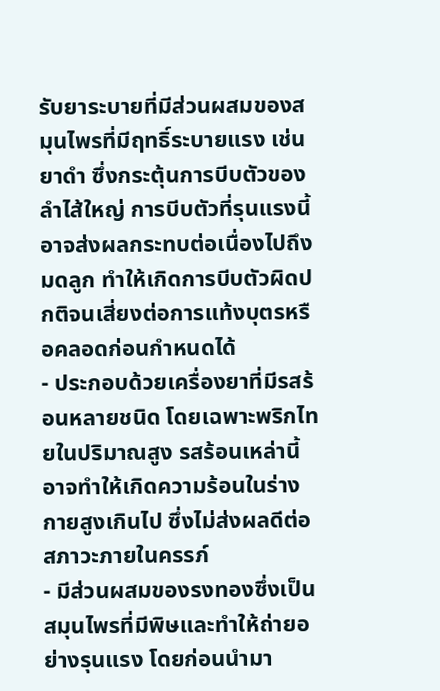รับยาระบายที่มีส่วนผสมของสมุนไพรที่มีฤทธิ์ระบายแรง เช่น ยาดำ ซึ่งกระตุ้นการบีบตัวของลำไส้ใหญ่ การบีบตัวที่รุนแรงนี้อาจส่งผลกระทบต่อเนื่องไปถึงมดลูก ทำให้เกิดการบีบตัวผิดปกติจนเสี่ยงต่อการแท้งบุตรหรือคลอดก่อนกำหนดได้
- ประกอบด้วยเครื่องยาที่มีรสร้อนหลายชนิด โดยเฉพาะพริกไทยในปริมาณสูง รสร้อนเหล่านี้อาจทำให้เกิดความร้อนในร่างกายสูงเกินไป ซึ่งไม่ส่งผลดีต่อสภาวะภายในครรภ์
- มีส่วนผสมของรงทองซึ่งเป็นสมุนไพรที่มีพิษและทำให้ถ่ายอย่างรุนแรง โดยก่อนนำมา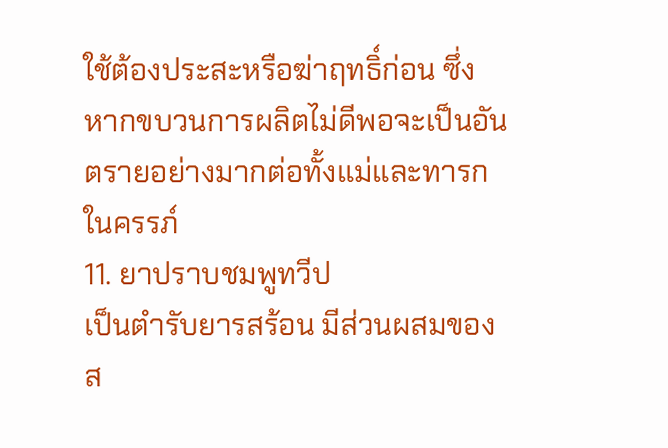ใช้ต้องประสะหรือฆ่าฤทธิ์ก่อน ซึ่งหากขบวนการผลิตไม่ดีพอจะเป็นอันตรายอย่างมากต่อทั้งแม่และทารกในครรภ์
11. ยาปราบชมพูทวีป
เป็นตำรับยารสร้อน มีส่วนผสมของส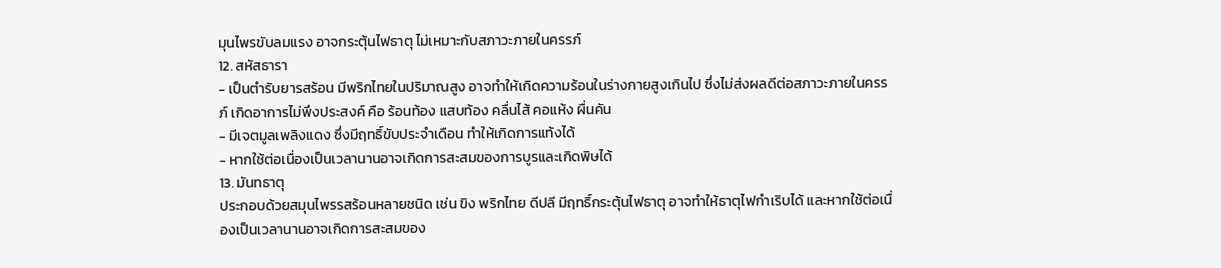มุนไพรขับลมแรง อาจกระตุ้นไฟธาตุ ไม่เหมาะกับสภาวะภายในครรภ์
12. สหัสธารา
- เป็นตำรับยารสร้อน มีพริกไทยในปริมาณสูง อาจทำให้เกิดความร้อนในร่างกายสูงเกินไป ซึ่งไม่ส่งผลดีต่อสภาวะภายในครรภ์ เกิดอาการไม่พึงประสงค์ คือ ร้อนท้อง แสบท้อง คลื่นไส้ คอแห้ง ผื่นคัน
- มีเจตมูลเพลิงแดง ซึ่งมีฤทธิ์ขับประจำเดือน ทำให้เกิดการแท้งได้
- หากใช้ต่อเนื่องเป็นเวลานานอาจเกิดการสะสมของการบูรและเกิดพิษได้
13. มันทธาตุ
ประกอบด้วยสมุนไพรรสร้อนหลายชนิด เช่น ขิง พริกไทย ดีปลี มีฤทธิ์กระตุ้นไฟธาตุ อาจทำให้ธาตุไฟกำเริบได้ และหากใช้ต่อเนื่องเป็นเวลานานอาจเกิดการสะสมของ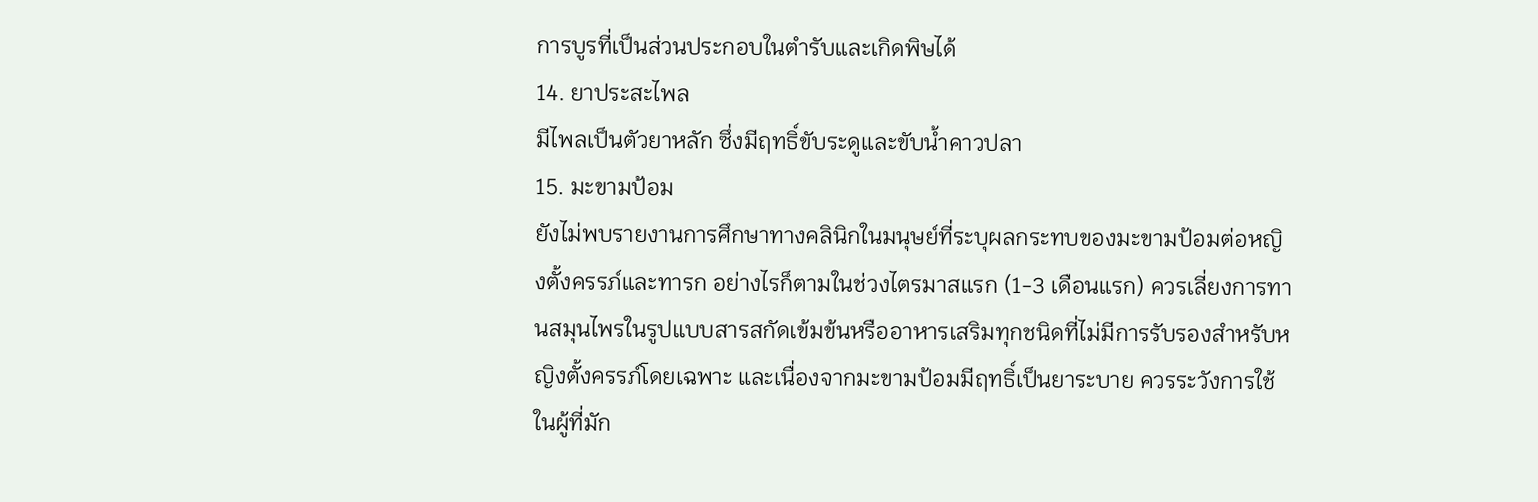การบูรที่เป็นส่วนประกอบในตำรับและเกิดพิษได้
14. ยาประสะไพล
มีไพลเป็นตัวยาหลัก ซึ่งมีฤทธิ์ขับระดูและขับน้ำคาวปลา
15. มะขามป้อม
ยังไม่พบรายงานการศึกษาทางคลินิกในมนุษย์ที่ระบุผลกระทบของมะขามป้อมต่อหญิงตั้งครรภ์และทารก อย่างไรก็ตามในช่วงไตรมาสแรก (1-3 เดือนแรก) ควรเลี่ยงการทานสมุนไพรในรูปแบบสารสกัดเข้มข้นหรืออาหารเสริมทุกชนิดที่ไม่มีการรับรองสำหรับหญิงตั้งครรภ์โดยเฉพาะ และเนื่องจากมะขามป้อมมีฤทธิ์เป็นยาระบาย ควรระวังการใช้ในผู้ที่มัก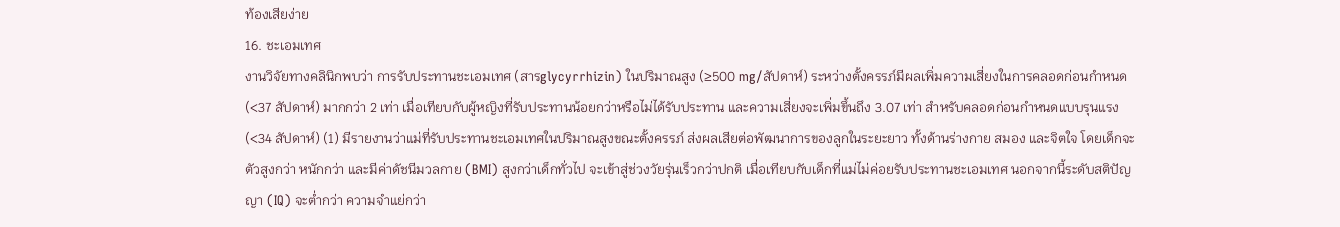ท้องเสียง่าย
16. ชะเอมเทศ
งานวิจัยทางคลินิกพบว่า การรับประทานชะเอมเทศ (สารglycyrrhizin) ในปริมาณสูง (≥500 mg/สัปดาห์) ระหว่างตั้งครรภ์มีผลเพิ่มความเสี่ยงในการคลอดก่อนกำหนด (<37 สัปดาห์) มากกว่า 2 เท่า เมื่อเทียบกับผู้หญิงที่รับประทานน้อยกว่าหรือไม่ได้รับประทาน และความเสี่ยงจะเพิ่มขึ้นถึง 3.07 เท่า สำหรับคลอดก่อนกำหนดแบบรุนแรง (<34 สัปดาห์) (1) มีรายงานว่าแม่ที่รับประทานชะเอมเทศในปริมาณสูงขณะตั้งครรภ์ ส่งผลเสียต่อพัฒนาการของลูกในระยะยาว ทั้งด้านร่างกาย สมอง และจิตใจ โดยเด็กจะตัวสูงกว่า หนักกว่า และมีค่าดัชนีมวลกาย (BMI) สูงกว่าเด็กทั่วไป จะเข้าสู่ช่วงวัยรุ่นเร็วกว่าปกติ เมื่อเทียบกับเด็กที่แม่ไม่ค่อยรับประทานชะเอมเทศ นอกจากนี้ระดับสติปัญญา (IQ) จะต่ำกว่า ความจำแย่กว่า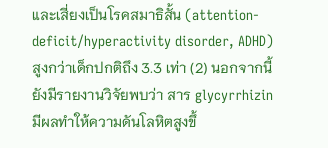และเสี่ยงเป็นโรคสมาธิสั้น (attention-deficit/hyperactivity disorder, ADHD) สูงกว่าเด็กปกติถึง 3.3 เท่า (2) นอกจากนี้ยังมีรายงานวิจัยพบว่า สาร glycyrrhizin มีผลทำให้ความดันโลหิตสูงขึ้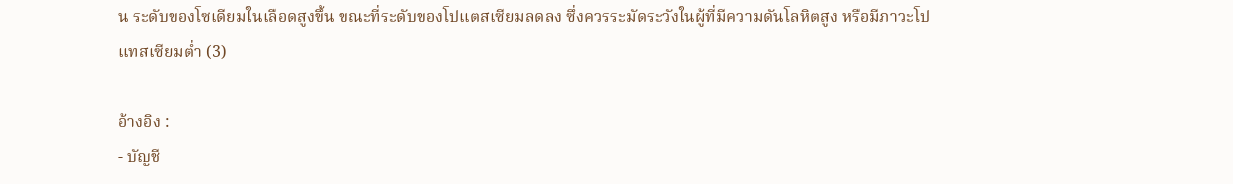น ระดับของโซเดียมในเลือดสูงขึ้น ขณะที่ระดับของโปแตสเซียมลดลง ซึ่งควรระมัดระวังในผู้ที่มีความดันโลหิตสูง หรือมีภาวะโปแทสเซียมต่ำ (3)

อ้างอิง :
- บัญชี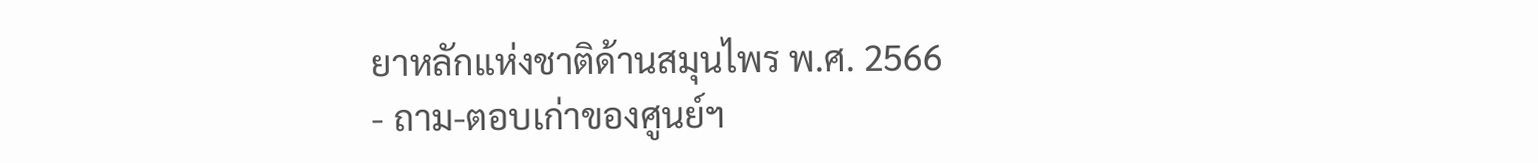ยาหลักแห่งชาติด้านสมุนไพร พ.ศ. 2566
- ถาม-ตอบเก่าของศูนย์ฯ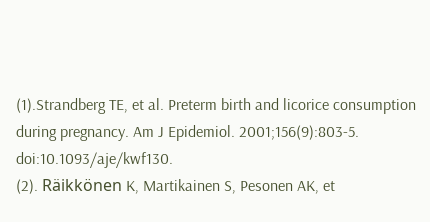(1).Strandberg TE, et al. Preterm birth and licorice consumption during pregnancy. Am J Epidemiol. 2001;156(9):803-5. doi:10.1093/aje/kwf130.
(2). Räikkönen K, Martikainen S, Pesonen AK, et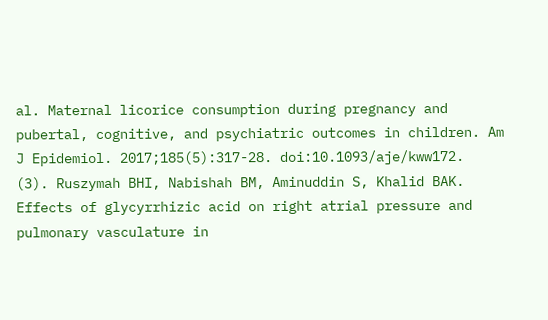al. Maternal licorice consumption during pregnancy and pubertal, cognitive, and psychiatric outcomes in children. Am J Epidemiol. 2017;185(5):317-28. doi:10.1093/aje/kww172.
(3). Ruszymah BHI, Nabishah BM, Aminuddin S, Khalid BAK. Effects of glycyrrhizic acid on right atrial pressure and pulmonary vasculature in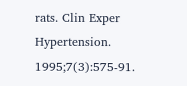rats. Clin Exper Hypertension. 1995;7(3):575-91.